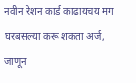नवीन रेशन कार्ड काढायचय मग घरबसल्या करू शकता अर्ज, जाणून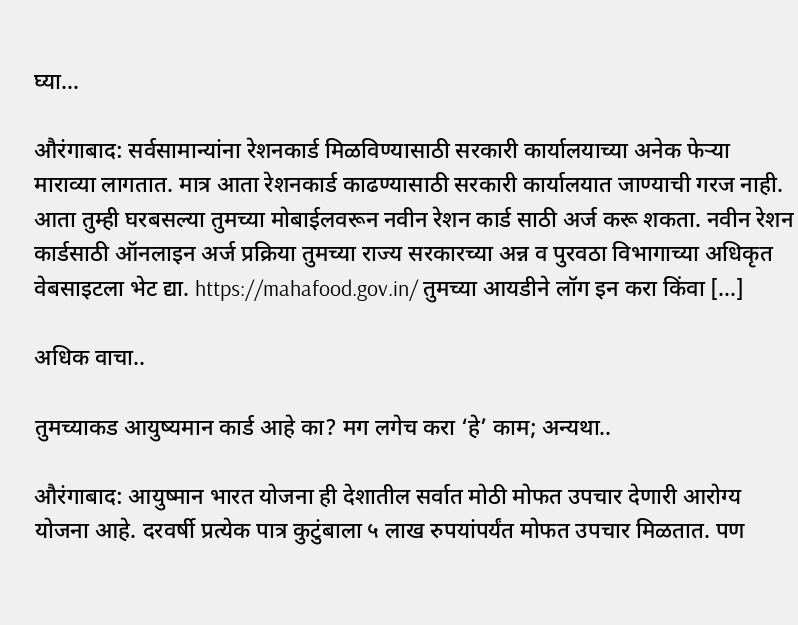घ्या…

औरंगाबाद: सर्वसामान्यांना रेशनकार्ड मिळविण्यासाठी सरकारी कार्यालयाच्या अनेक फेऱ्या माराव्या लागतात. मात्र आता रेशनकार्ड काढण्यासाठी सरकारी कार्यालयात जाण्याची गरज नाही. आता तुम्ही घरबसल्या तुमच्या मोबाईलवरून नवीन रेशन कार्ड साठी अर्ज करू शकता. नवीन रेशन कार्डसाठी ऑनलाइन अर्ज प्रक्रिया तुमच्या राज्य सरकारच्या अन्न व पुरवठा विभागाच्या अधिकृत वेबसाइटला भेट द्या. https://mahafood.gov.in/ तुमच्या आयडीने लॉग इन करा किंवा […]

अधिक वाचा..

तुमच्याकड आयुष्यमान कार्ड आहे का? मग लगेच करा ‘हे’ काम; अन्यथा..

औरंगाबाद: आयुष्मान भारत योजना ही देशातील सर्वात मोठी मोफत उपचार देणारी आरोग्य योजना आहे. दरवर्षी प्रत्येक पात्र कुटुंबाला ५ लाख रुपयांपर्यंत मोफत उपचार मिळतात. पण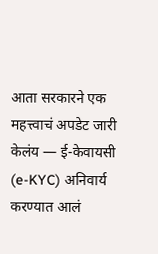आता सरकारने एक महत्त्वाचं अपडेट जारी केलंय — ई-केवायसी (e-KYC) अनिवार्य करण्यात आलं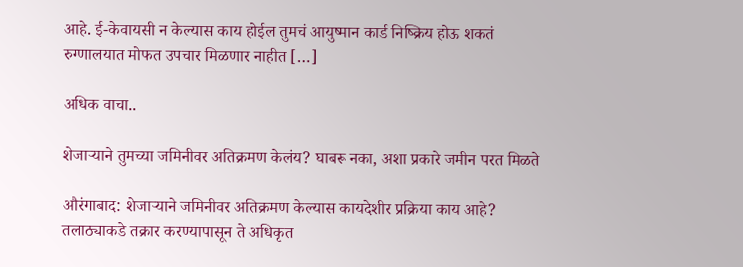आहे. ई-केवायसी न केल्यास काय होईल तुमचं आयुष्मान कार्ड निष्क्रिय होऊ शकतं रुग्णालयात मोफत उपचार मिळणार नाहीत […]

अधिक वाचा..

शेजाऱ्याने तुमच्या जमिनीवर अतिक्रमण केलंय? घाबरू नका, अशा प्रकारे जमीन परत मिळते

औरंगाबाद: शेजाऱ्याने जमिनीवर अतिक्रमण केल्यास कायदेशीर प्रक्रिया काय आहे? तलाठ्याकडे तक्रार करण्यापासून ते अधिकृत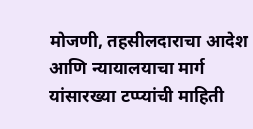मोजणी, तहसीलदाराचा आदेश आणि न्यायालयाचा मार्ग यांसारख्या टप्प्यांची माहिती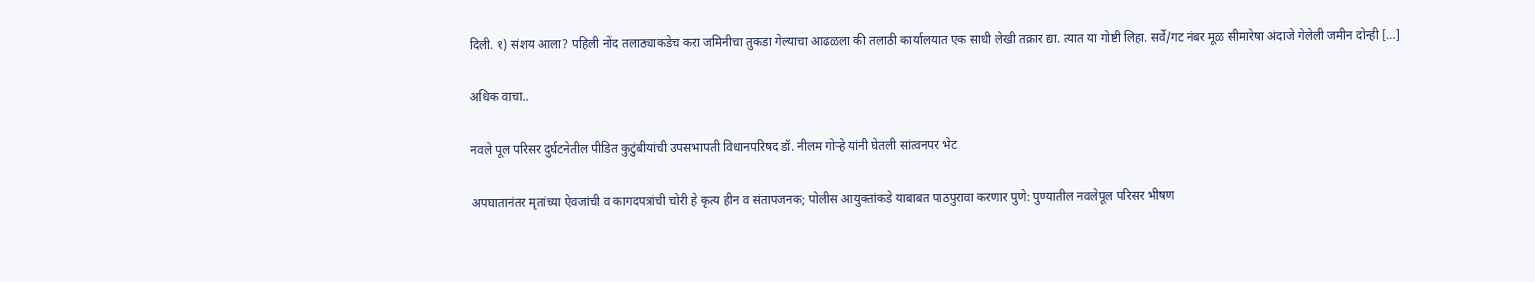दिली. १) संशय आला? पहिली नोंद तलाठ्याकडेच करा जमिनीचा तुकडा गेल्याचा आढळला की तलाठी कार्यालयात एक साधी लेखी तक्रार द्या. त्यात या गोष्टी लिहा. सर्वे/गट नंबर मूळ सीमारेषा अंदाजे गेलेली जमीन दोन्ही […]

अधिक वाचा..

नवले पूल परिसर दुर्घटनेतील पीडित कुटुंबीयांची उपसभापती विधानपरिषद डॉ. नीलम गोऱ्हे यांनी घेतली सांत्वनपर भेट

अपघातानंतर मृतांच्या ऐवजांची व कागदपत्रांची चोरी हे कृत्य हीन व संतापजनक; पोलीस आयुक्तांकडे याबाबत पाठपुरावा करणार पुणे: पुण्यातील नवलेपूल परिसर भीषण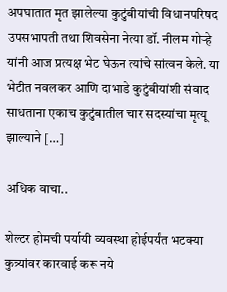अपघातात मृत झालेल्या कुटुंबीयांची विधानपरिषद उपसभापती तथा शिवसेना नेत्या डॉ. नीलम गोऱ्हे यांनी आज प्रत्यक्ष भेट घेऊन त्यांचे सांत्वन केले. या भेटीत नवलकर आणि दाभाडे कुटुंबीयांशी संवाद साधताना एकाच कुटुंबातील चार सदस्यांचा मृत्यू झाल्याने […]

अधिक वाचा..

शेल्टर होमची पर्यायी व्यवस्था होईपर्यंत भटक्या कुत्र्यांवर कारवाई करू नये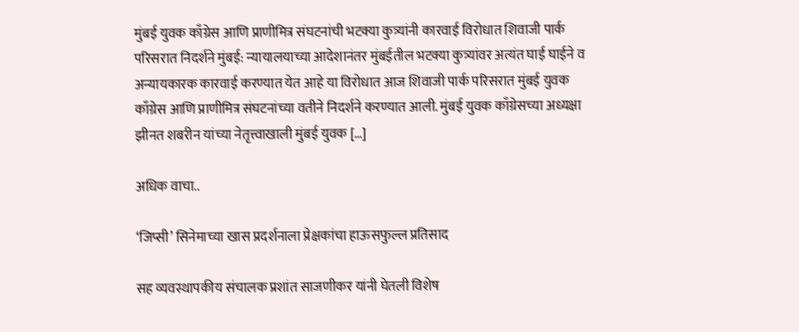मुंबई युवक काँग्रेस आणि प्राणीमित्र संघटनांची भटक्या कुत्र्यांनी कारवाई विरोधात शिवाजी पार्क परिसरात निदर्शने मुंबई: न्यायालयाच्या आदेशानंतर मुंबईतील भटक्या कुत्र्यांवर अत्यंत घाई घाईने व अन्यायकारक कारवाई करण्यात येत आहे या विरोधात आज शिवाजी पार्क परिसरात मुंबई युवक काँग्रेस आणि प्राणीमित्र संघटनांच्या वतीने निदर्शने करण्यात आली. मुंबई युवक काँग्रेसच्या अध्यक्षा झीनत शबरीन यांच्या नेतृत्त्वाखाली मुंबई युवक […]

अधिक वाचा..

‘जिप्सी’ सिनेमाच्या खास प्रदर्शनाला प्रेक्षकांचा हाऊसफुल्ल प्रतिसाद

सह व्यवस्थापकीय संचालक प्रशांत साजणीकर यांनी घेतली विशेष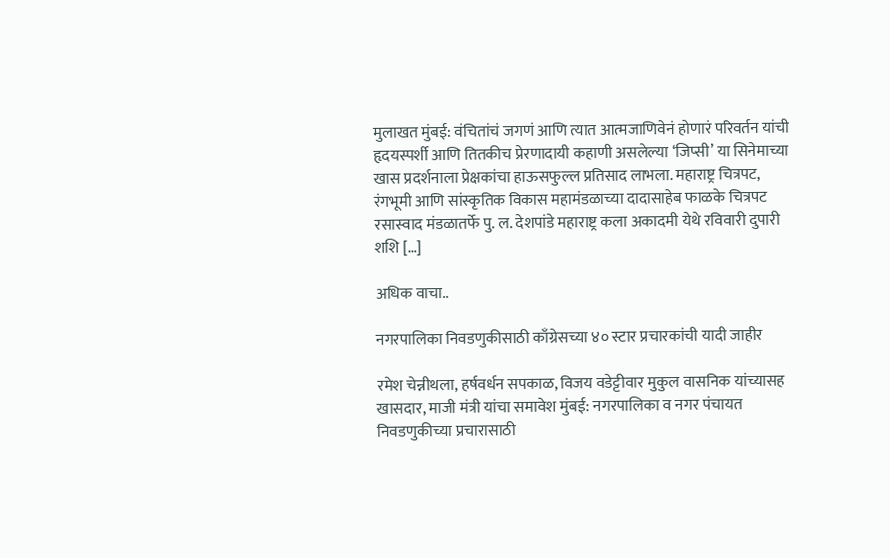मुलाखत मुंबई: वंचितांचं जगणं आणि त्यात आत्मजाणिवेनं होणारं परिवर्तन यांची हृदयस्पर्शी आणि तितकीच प्रेरणादायी कहाणी असलेल्या ‘जिप्सी’ या सिनेमाच्या खास प्रदर्शनाला प्रेक्षकांचा हाऊसफुल्ल प्रतिसाद लाभला. महाराष्ट्र चित्रपट, रंगभूमी आणि सांस्कृतिक विकास महामंडळाच्या दादासाहेब फाळके चित्रपट रसास्वाद मंडळातर्फे पु. ल. देशपांडे महाराष्ट्र कला अकादमी येथे रविवारी दुपारी शशि […]

अधिक वाचा..

नगरपालिका निवडणुकीसाठी काँग्रेसच्या ४० स्टार प्रचारकांची यादी जाहीर

रमेश चेन्नीथला, हर्षवर्धन सपकाळ, विजय वडेट्टीवार मुकुल वासनिक यांच्यासह खासदार, माजी मंत्री यांचा समावेश मुंबई: नगरपालिका व नगर पंचायत निवडणुकीच्या प्रचारासाठी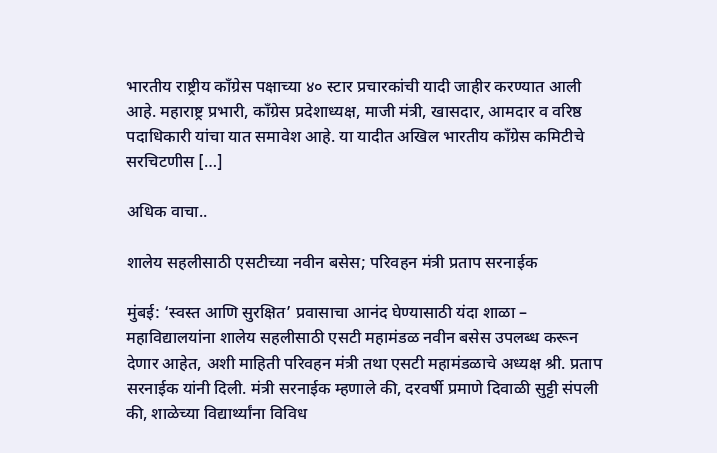भारतीय राष्ट्रीय काँग्रेस पक्षाच्या ४० स्टार प्रचारकांची यादी जाहीर करण्यात आली आहे. महाराष्ट्र प्रभारी, काँग्रेस प्रदेशाध्यक्ष, माजी मंत्री, खासदार, आमदार व वरिष्ठ पदाधिकारी यांचा यात समावेश आहे. या यादीत अखिल भारतीय काँग्रेस कमिटीचे सरचिटणीस […]

अधिक वाचा..

शालेय सहलीसाठी एसटीच्या नवीन बसेस; परिवहन मंत्री प्रताप सरनाईक

मुंबई: ‘स्वस्त आणि सुरक्षित’ प्रवासाचा आनंद घेण्यासाठी यंदा शाळा – महाविद्यालयांना शालेय सहलीसाठी एसटी महामंडळ नवीन बसेस उपलब्ध करून देणार आहेत, अशी माहिती परिवहन मंत्री तथा एसटी महामंडळाचे अध्यक्ष श्री. प्रताप सरनाईक यांनी दिली. मंत्री सरनाईक म्हणाले की, दरवर्षी प्रमाणे दिवाळी सुट्टी संपली की, शाळेच्या विद्यार्थ्यांना विविध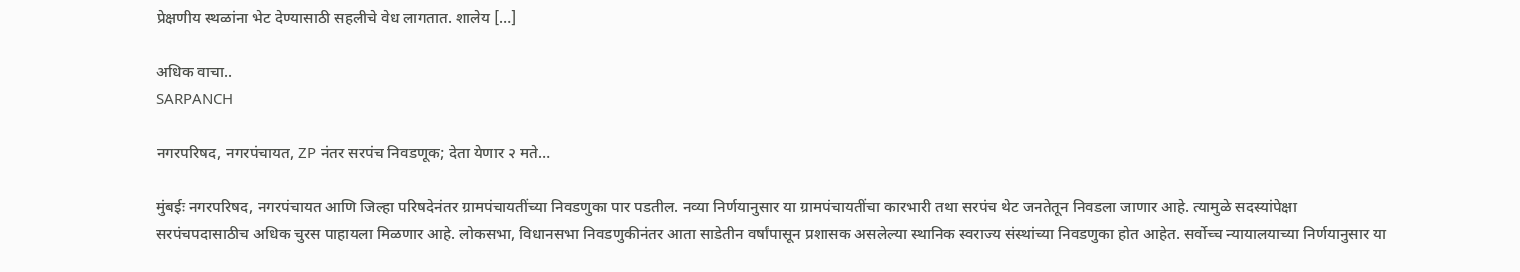प्रेक्षणीय स्थळांना भेट देण्यासाठी सहलीचे वेध लागतात. शालेय […]

अधिक वाचा..
SARPANCH

नगरपरिषद, नगरपंचायत, ZP नंतर सरपंच निवडणूक; देता येणार २ मते…

मुंबईः नगरपरिषद, नगरपंचायत आणि जिल्हा परिषदेनंतर ग्रामपंचायतींच्या निवडणुका पार पडतील. नव्या निर्णयानुसार या ग्रामपंचायतींचा कारभारी तथा सरपंच थेट जनतेतून निवडला जाणार आहे. त्यामुळे सदस्यांपेक्षा सरपंचपदासाठीच अधिक चुरस पाहायला मिळणार आहे. लोकसभा, विधानसभा निवडणुकीनंतर आता साडेतीन वर्षांपासून प्रशासक असलेल्या स्थानिक स्वराज्य संस्थांच्या निवडणुका होत आहेत. सर्वोच्च न्यायालयाच्या निर्णयानुसार या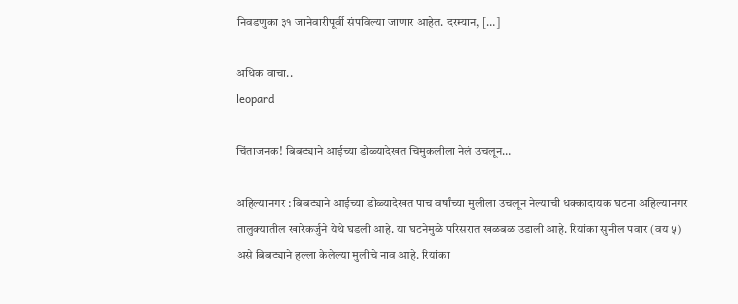निवडणुका ३१ जानेवारीपूर्वी संपविल्या जाणार आहेत. दरम्यान, […]

अधिक वाचा..
leopard

चिंताजनक! बिबट्याने आईच्या डोळ्यादेखत चिमुकलीला नेलं उचलून…

अहिल्यानगर : बिबट्याने आईच्या डोळ्यादेखत पाच वर्षांच्या मुलीला उचलून नेल्याची धक्कादायक घटना अहिल्यानगर तालुक्यातील खारेकर्जुने येथे घडली आहे. या घटनेमुळे परिसरात खळबळ उडाली आहे. रियांका सुनील पवार (वय ५) असे बिबट्याने हल्ला केलेल्या मुलीचे नाव आहे. रियांका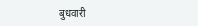बुधवारी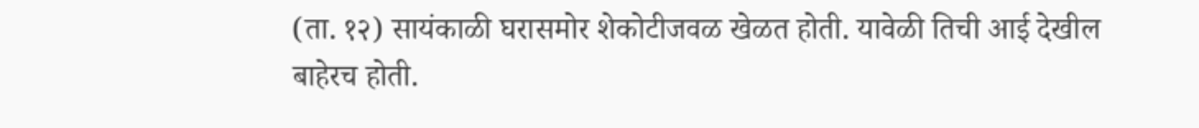(ता. १२) सायंकाळी घरासमोर शेकोटीजवळ खेळत होती. यावेळी तिची आई देखील बाहेरच होती.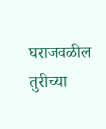घराजवळील तुरीच्या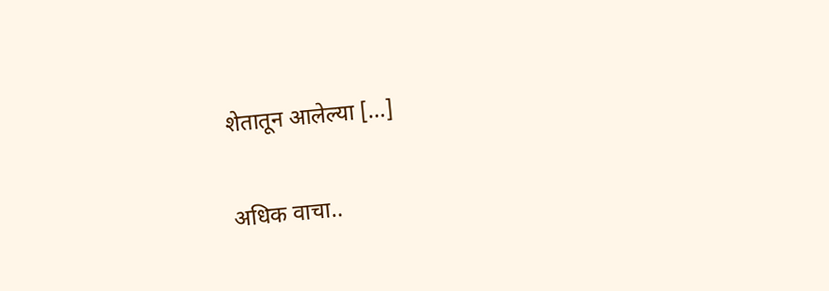शेतातून आलेल्या […]

अधिक वाचा..